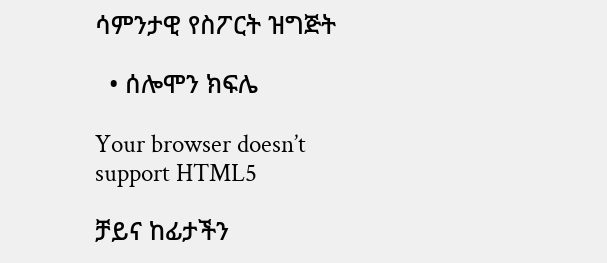ሳምንታዊ የስፖርት ዝግጅት

  • ሰሎሞን ክፍሌ

Your browser doesn’t support HTML5

ቻይና ከፊታችን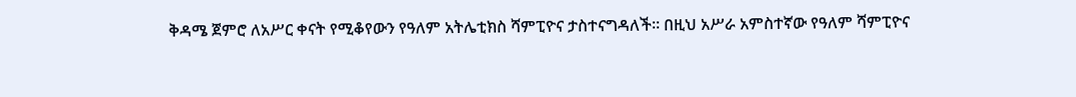ቅዳሜ ጀምሮ ለአሥር ቀናት የሚቆየውን የዓለም አትሌቲክስ ሻምፒዮና ታስተናግዳለች። በዚህ አሥራ አምስተኛው የዓለም ሻምፒዮና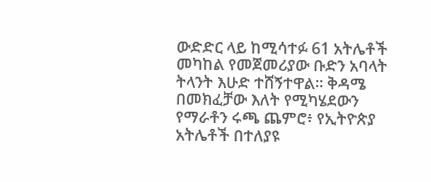ውድድር ላይ ከሚሳተፉ 61 አትሌቶች መካከል የመጀመሪያው ቡድን አባላት ትላንት እሁድ ተሸኝተዋል። ቅዳሜ በመክፈቻው እለት የሚካሄደውን የማራቶን ሩጫ ጨምሮ፥ የኢትዮጵያ አትሌቶች በተለያዩ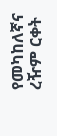የመካከለኛና ረዥም ርቀት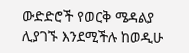ውድድሮች የወርቅ ሜዳልያ ሊያገኙ እንደሚችሉ ከወዲሁ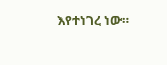እየተነገረ ነው።